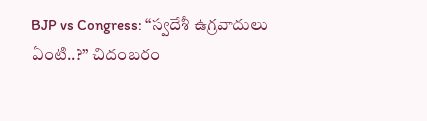BJP vs Congress: ‘‘స్వదేశీ ఉగ్రవాదులు ఏంటి..?’’ చిదంబరం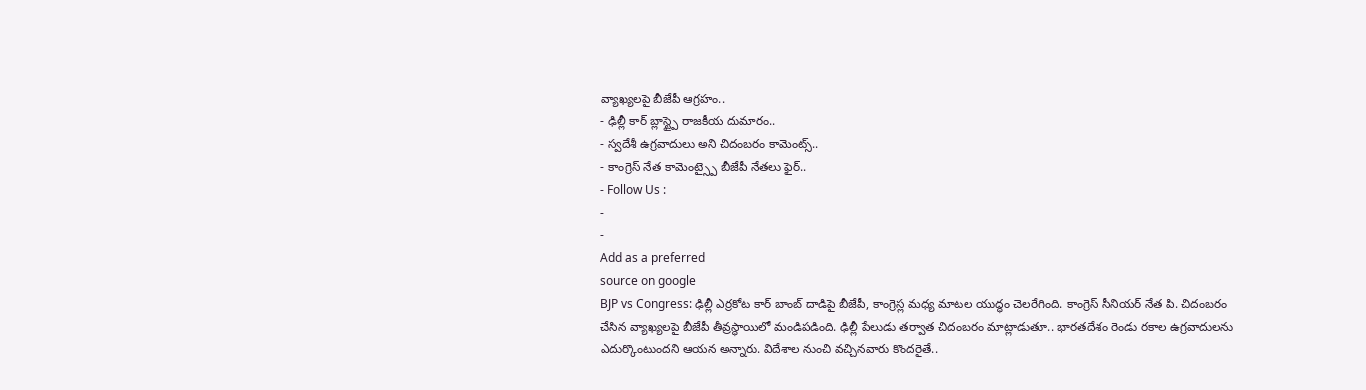వ్యాఖ్యలపై బీజేపీ ఆగ్రహం..
- ఢిల్లీ కార్ బ్లాస్ట్పై రాజకీయ దుమారం..
- స్వదేశీ ఉగ్రవాదులు అని చిదంబరం కామెంట్స్..
- కాంగ్రెస్ నేత కామెంట్స్పై బీజేపీ నేతలు ఫైర్..
- Follow Us :
-
-
Add as a preferred
source on google
BJP vs Congress: ఢిల్లీ ఎర్రకోట కార్ బాంబ్ దాడిపై బీజేపీ, కాంగ్రెస్ల మధ్య మాటల యుద్ధం చెలరేగింది. కాంగ్రెస్ సీనియర్ నేత పి. చిదంబరం చేసిన వ్యాఖ్యలపై బీజేపీ తీవ్రస్థాయిలో మండిపడింది. ఢిల్లీ పేలుడు తర్వాత చిదంబరం మాట్లాడుతూ.. భారతదేశం రెండు రకాల ఉగ్రవాదులను ఎదుర్కొంటుందని ఆయన అన్నారు. విదేశాల నుంచి వచ్చినవారు కొందరైతే..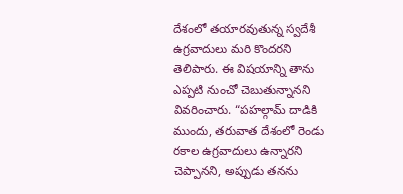దేశంలో తయారవుతున్న స్వదేశీ ఉగ్రవాదులు మరి కొందరని తెలిపారు. ఈ విషయాన్ని తాను ఎప్పటి నుంచో చెబుతున్నానని వివరించారు. “పహల్గామ్ దాడికి ముందు, తరువాత దేశంలో రెండు రకాల ఉగ్రవాదులు ఉన్నారని చెప్పానని, అప్పుడు తనను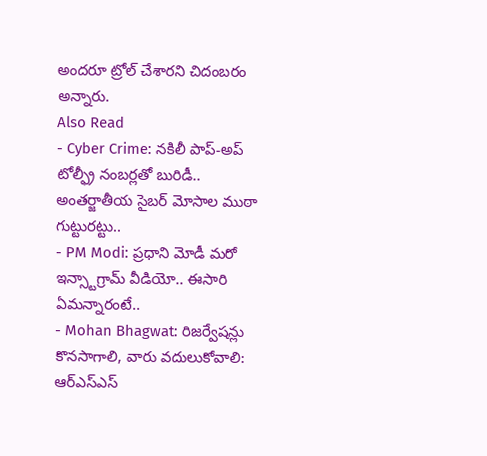అందరూ ట్రోల్ చేశారని చిదంబరం అన్నారు.
Also Read
- Cyber Crime: నకిలీ పాప్-అప్ టోల్ఫ్రీ నంబర్లతో బురిడీ.. అంతర్జాతీయ సైబర్ మోసాల ముఠా గుట్టురట్టు..
- PM Modi: ప్రధాని మోడీ మరో ఇన్స్టాగ్రామ్ వీడియో.. ఈసారి ఏమన్నారంటే..
- Mohan Bhagwat: రిజర్వేషన్లు కొనసాగాలి, వారు వదులుకోవాలి: ఆర్ఎస్ఎస్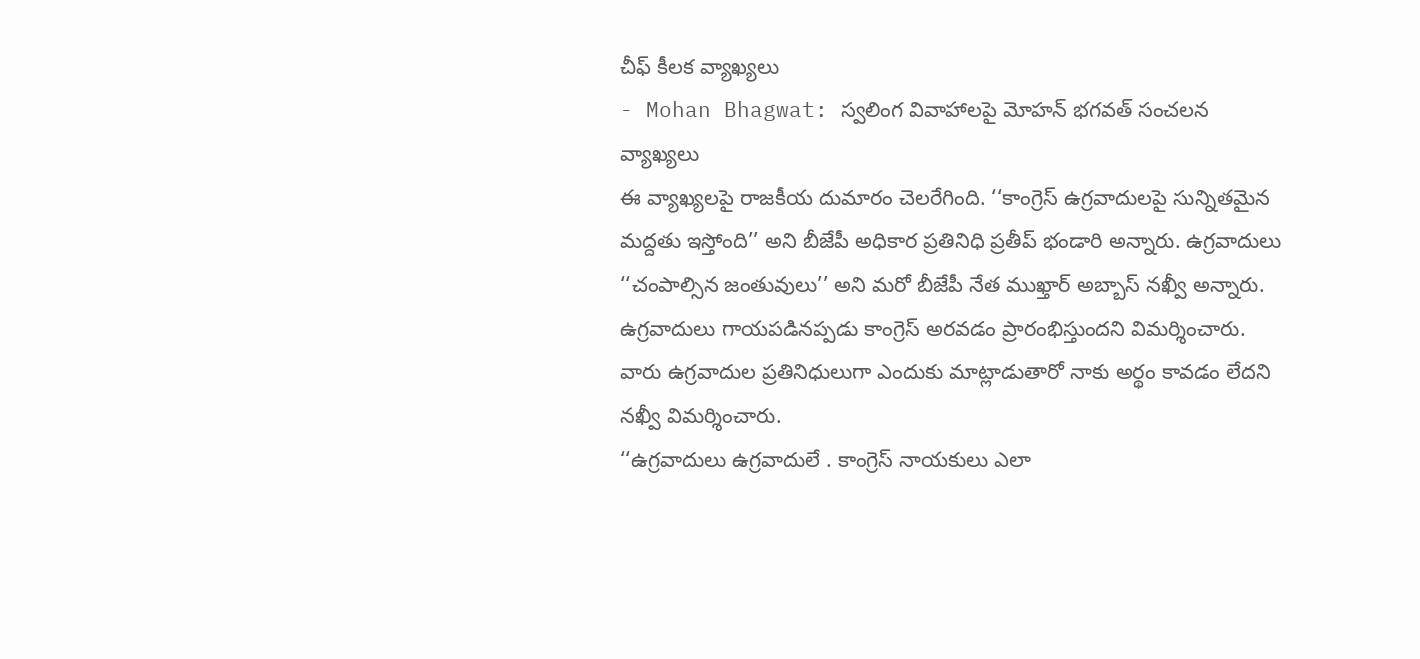చీఫ్ కీలక వ్యాఖ్యలు
- Mohan Bhagwat: స్వలింగ వివాహాలపై మోహన్ భగవత్ సంచలన వ్యాఖ్యలు
ఈ వ్యాఖ్యలపై రాజకీయ దుమారం చెలరేగింది. ‘‘కాంగ్రెస్ ఉగ్రవాదులపై సున్నితమైన మద్దతు ఇస్తోంది’’ అని బీజేపీ అధికార ప్రతినిధి ప్రతీప్ భండారి అన్నారు. ఉగ్రవాదులు ‘‘చంపాల్సిన జంతువులు’’ అని మరో బీజేపీ నేత ముఖ్తార్ అబ్బాస్ నఖ్వీ అన్నారు. ఉగ్రవాదులు గాయపడినప్పడు కాంగ్రెస్ అరవడం ప్రారంభిస్తుందని విమర్శించారు. వారు ఉగ్రవాదుల ప్రతినిధులుగా ఎందుకు మాట్లాడుతారో నాకు అర్థం కావడం లేదని నఖ్వీ విమర్శించారు.
‘‘ఉగ్రవాదులు ఉగ్రవాదులే . కాంగ్రెస్ నాయకులు ఎలా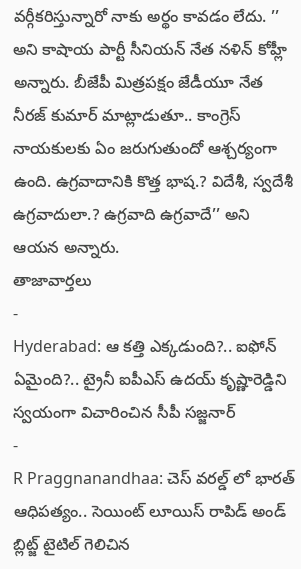వర్గీకరిస్తున్నారో నాకు అర్థం కావడం లేదు. ’’ అని కాషాయ పార్టీ సీనియన్ నేత నళిన్ కోహ్లీ అన్నారు. బీజేపీ మిత్రపక్షం జేడీయూ నేత నీరజ్ కుమార్ మాట్లాడుతూ.. కాంగ్రెస్ నాయకులకు ఏం జరుగుతుందో ఆశ్చర్యంగా ఉంది. ఉగ్రవాదానికి కొత్త భాష.? విదేశీ, స్వదేశీ ఉగ్రవాదులా.? ఉగ్రవాది ఉగ్రవాదే’’ అని ఆయన అన్నారు.
తాజావార్తలు
-
Hyderabad: ఆ కత్తి ఎక్కడుంది?.. ఐఫోన్ ఏమైంది?.. ట్రైనీ ఐపీఎస్ ఉదయ్ కృష్ణారెడ్డిని స్వయంగా విచారించిన సీపీ సజ్జనార్
-
R Praggnanandhaa: చెస్ వరల్డ్ లో భారత్ ఆధిపత్యం.. సెయింట్ లూయిస్ రాపిడ్ అండ్ బ్లిట్జ్ టైటిల్ గెలిచిన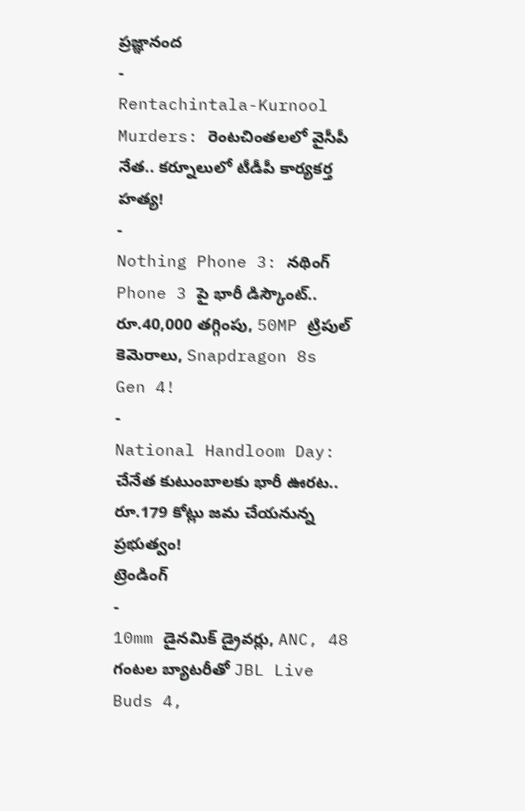ప్రజ్ఞానంద
-
Rentachintala-Kurnool Murders: రెంటచింతలలో వైసీపీ నేత.. కర్నూలులో టీడీపీ కార్యకర్త హత్య!
-
Nothing Phone 3: నథింగ్ Phone 3 పై భారీ డిస్కౌంట్.. రూ.40,000 తగ్గింపు, 50MP ట్రిపుల్ కెమెరాలు, Snapdragon 8s Gen 4!
-
National Handloom Day: చేనేత కుటుంబాలకు భారీ ఊరట.. రూ.179 కోట్లు జమ చేయనున్న ప్రభుత్వం!
ట్రెండింగ్
-
10mm డైనమిక్ డ్రైవర్లు, ANC, 48 గంటల బ్యాటరీతో JBL Live Buds 4,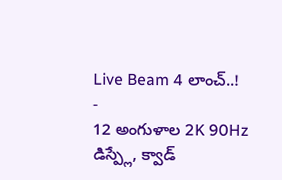Live Beam 4 లాంచ్..!
-
12 అంగుళాల 2K 90Hz డిస్ప్లే, క్వాడ్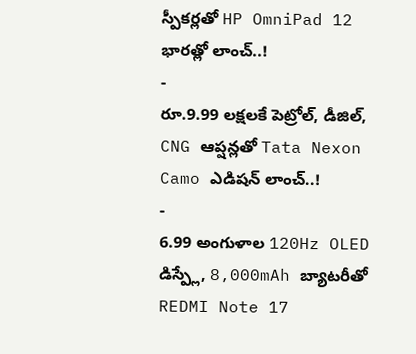స్పీకర్లతో HP OmniPad 12 భారత్లో లాంచ్..!
-
రూ.9.99 లక్షలకే పెట్రోల్, డీజిల్, CNG ఆప్షన్లతో Tata Nexon Camo ఎడిషన్ లాంచ్..!
-
6.99 అంగుళాల 120Hz OLED డిస్ప్లే, 8,000mAh బ్యాటరీతో REDMI Note 17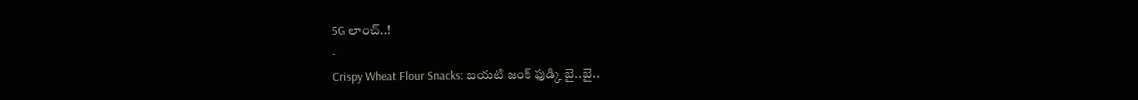5G లాంచ్..!
-
Crispy Wheat Flour Snacks: బయటి జంక్ ఫుడ్కి బై..బై..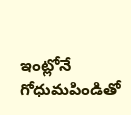ఇంట్లోనే గోధుమపిండితో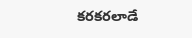కరకరలాడే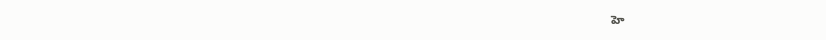హె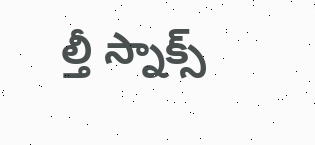ల్తీ స్నాక్స్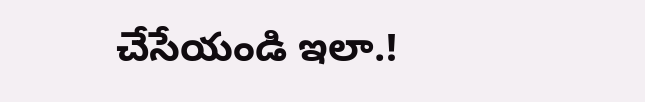చేసేయండి ఇలా.!